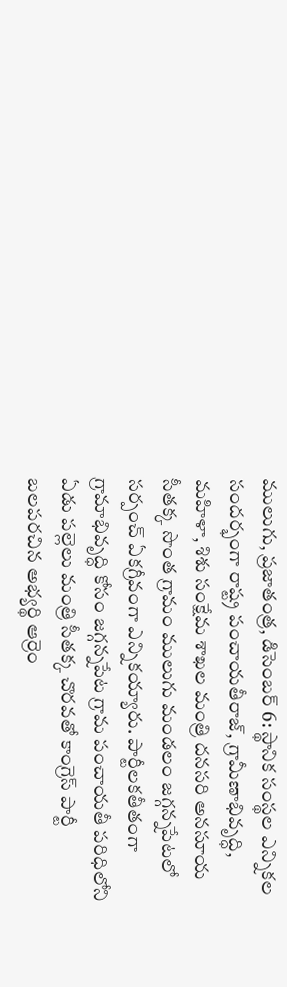ములుగు, ప్రజాతంత్ర, డిసెంబర్ 6: స్థానిక సంస్థల ఎన్నికల సందర్భంగా రాష్ట్ర పంచాయతీరాజ్, గ్రామీణాభివృద్ధి, మహిళా, శిశు సంక్షేమ శాఖల మంత్రి దనసరి అనసూయ సీతక్క సొంత గ్రామం ములుగు మండలం జగ్గన్నపేటలో సర్పంచ్ ఏకగ్రీవంగా ఎన్నికయ్యారు. పార్టీలకతీతంగా గ్రామాభివృద్ధి కోసం జగ్గన్నపేట గ్రామ పంచాయతీ పరిధిలోని ఏడు పల్లెలు మంత్రి సీతక్క చొరవతో కాంగ్రెస్ పార్టీ బలపరచిన అభ్యర్థి ఆర్రెం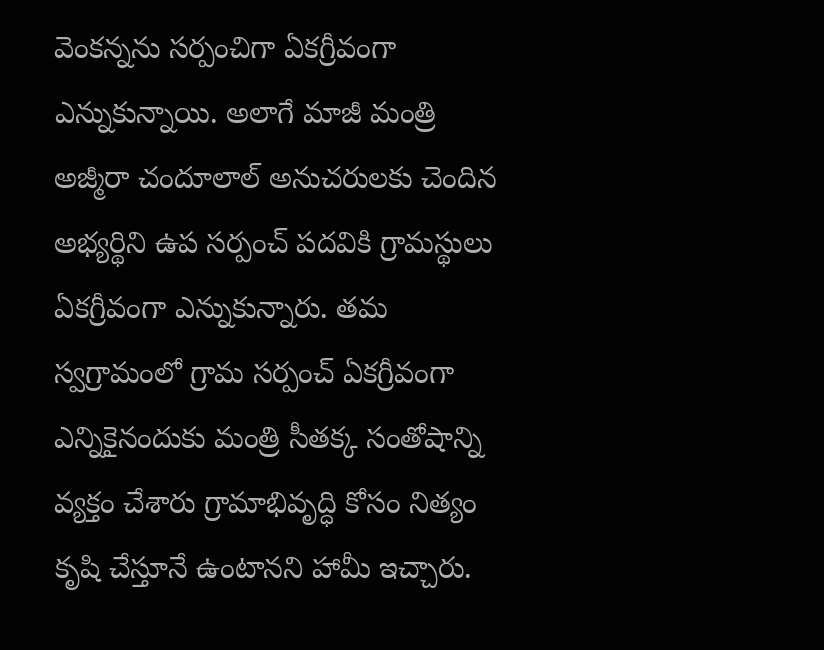వెంకన్నను సర్పంచిగా ఏకగ్రీవంగా ఎన్నుకున్నాయి. అలాగే మాజీ మంత్రి అజ్మీరా చందూలాల్ అనుచరులకు చెందిన అభ్యర్థిని ఉప సర్పంచ్ పదవికి గ్రామస్థులు ఏకగ్రీవంగా ఎన్నుకున్నారు. తమ స్వగ్రామంలో గ్రామ సర్పంచ్ ఏకగ్రీవంగా ఎన్నికైనందుకు మంత్రి సీతక్క సంతోషాన్ని వ్యక్తం చేశారు గ్రామాభివృద్ధి కోసం నిత్యం కృషి చేస్తూనే ఉంటానని హామీ ఇచ్చారు.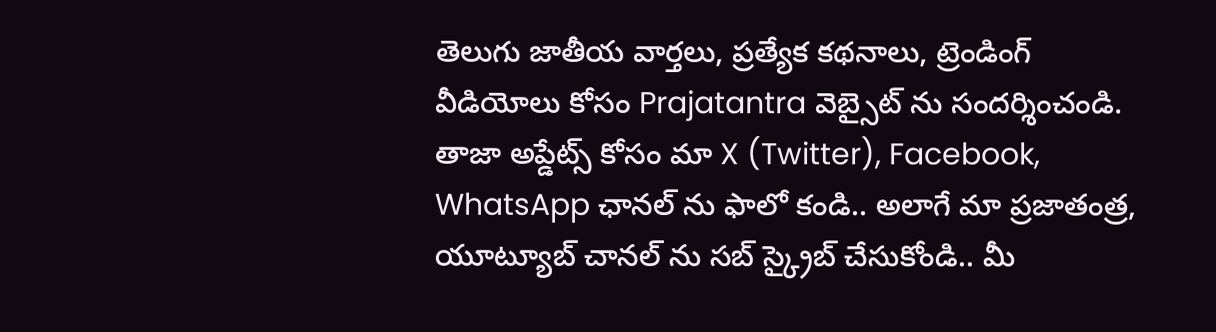తెలుగు జాతీయ వార్తలు, ప్రత్యేక కథనాలు, ట్రెండింగ్ వీడియోలు కోసం Prajatantra వెబ్సైట్ ను సందర్శించండి. తాజా అప్డేట్స్ కోసం మా X (Twitter), Facebook, WhatsApp ఛానల్ ను ఫాలో కండి.. అలాగే మా ప్రజాతంత్ర, యూట్యూబ్ చానల్ ను సబ్ స్క్రైబ్ చేసుకోండి.. మీ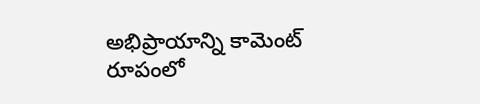అభిప్రాయాన్ని కామెంట్ రూపంలో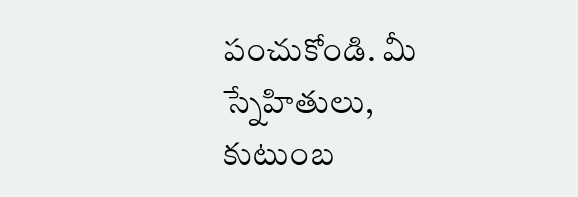పంచుకోండి. మీ స్నేహితులు, కుటుంబ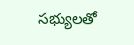సభ్యులతో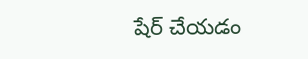షేర్ చేయడం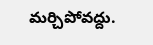మర్చిపోవద్దు.